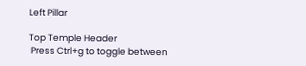Left Pillar

Top Temple Header
 Press Ctrl+g to toggle between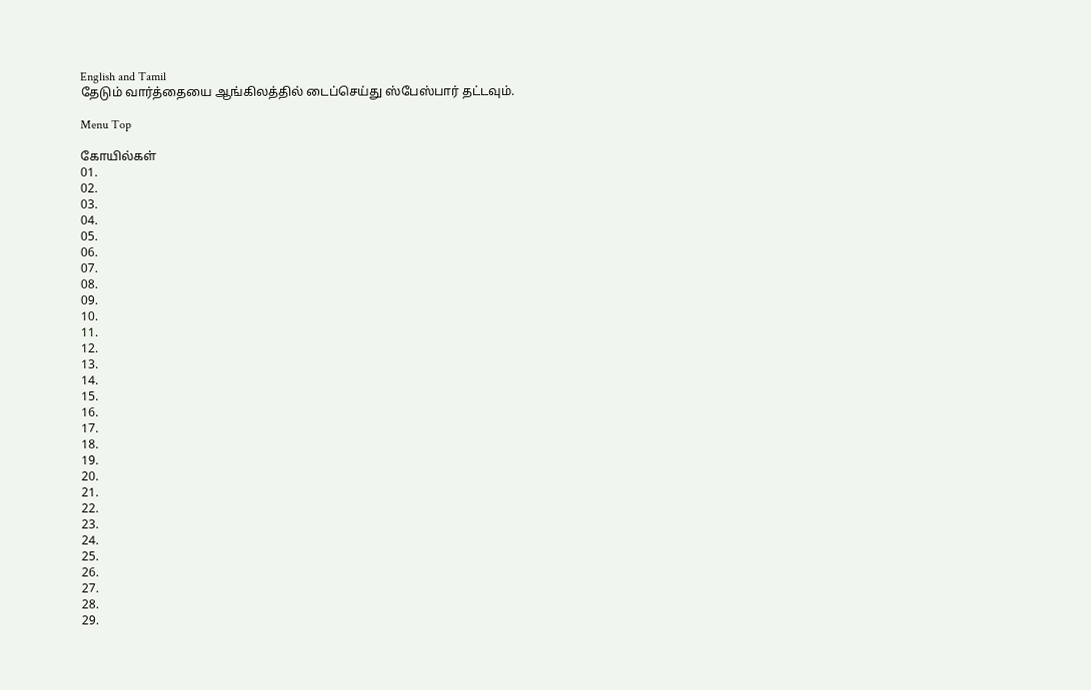English and Tamil
தேடும் வார்த்தையை ஆங்கிலத்தில் டைப்செய்து ஸ்பேஸ்பார் தட்டவும்.

Menu Top

கோயில்கள்
01.
02.
03.
04.
05.
06.
07.
08.
09.
10.
11.
12.
13.
14.
15.
16.
17.
18.
19.
20.
21.
22.
23.
24.
25.
26.
27.
28.
29.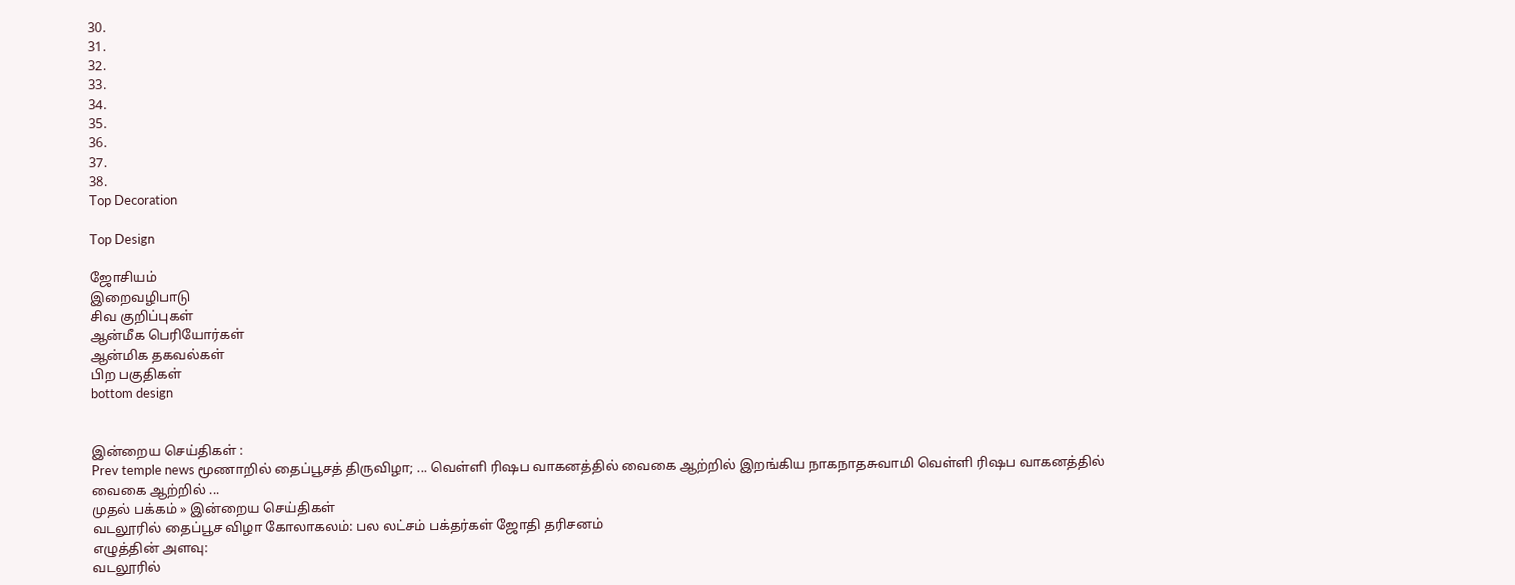30.
31.
32.
33.
34.
35.
36.
37.
38.
Top Decoration

Top Design

ஜோசியம்
இறைவழிபாடு
சிவ குறிப்புகள்
ஆன்மீக பெரியோர்கள்
ஆன்மிக தகவல்கள்
பிற பகுதிகள்
bottom design


இன்றைய செய்திகள் :
Prev temple news மூணாறில் தைப்பூசத் திருவிழா; ... வெள்ளி ரிஷப வாகனத்தில் வைகை ஆற்றில் இறங்கிய நாகநாதசுவாமி வெள்ளி ரிஷப வாகனத்தில் வைகை ஆற்றில் ...
முதல் பக்கம் » இன்றைய செய்திகள்
வடலூரில் தைப்பூச விழா கோலாகலம்: பல லட்சம் பக்தர்கள் ஜோதி தரிசனம்
எழுத்தின் அளவு:
வடலூரில்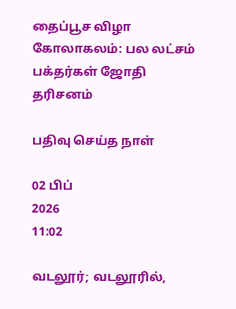தைப்பூச விழா கோலாகலம்: பல லட்சம் பக்தர்கள் ஜோதி தரிசனம்

பதிவு செய்த நாள்

02 பிப்
2026
11:02

வடலூர்; வடலூரில்,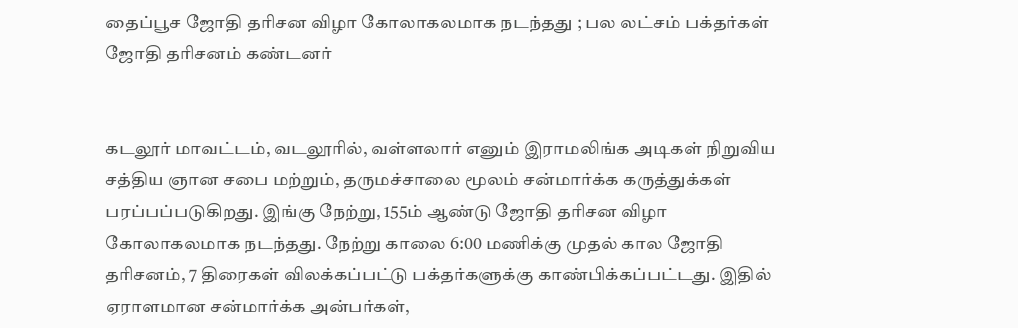தைப்பூச ஜோதி தரிசன விழா கோலாகலமாக நடந்தது ; பல லட்சம் பக்தர்கள் ஜோதி தரிசனம் கண்டனர்


கடலூர் மாவட்டம், வடலூரில், வள்ளலார் எனும் இராமலிங்க அடிகள் நிறுவிய சத்திய ஞான சபை மற்றும், தருமச்சாலை மூலம் சன்மார்க்க கருத்துக்கள் பரப்பப்படுகிறது. இங்கு நேற்று, 155ம் ஆண்டு ஜோதி தரிசன விழா கோலாகலமாக நடந்தது. நேற்று காலை 6:00 மணிக்கு முதல் கால ஜோதி தரிசனம், 7 திரைகள் விலக்கப்பட்டு பக்தர்களுக்கு காண்பிக்கப்பட்டது. இதில் ஏராளமான சன்மார்க்க அன்பர்கள்,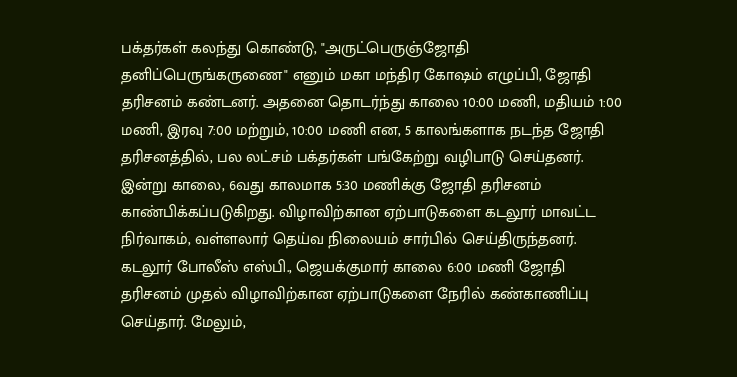பக்தர்கள் கலந்து கொண்டு, "அருட்பெருஞ்ஜோதி தனிப்பெருங்கருணை" எனும் மகா மந்திர கோஷம் எழுப்பி, ஜோதி தரிசனம் கண்டனர். அதனை தொடர்ந்து காலை 10:00 மணி, மதியம் 1:00 மணி, இரவு 7:00 மற்றும், 10:00 மணி என, 5 காலங்களாக நடந்த ஜோதி தரிசனத்தில், பல லட்சம் பக்தர்கள் பங்கேற்று வழிபாடு செய்தனர். இன்று காலை, 6வது காலமாக 5:30 மணிக்கு ஜோதி தரிசனம் காண்பிக்கப்படுகிறது. விழாவிற்கான ஏற்பாடுகளை கடலூர் மாவட்ட நிர்வாகம், வள்ளலார் தெய்வ நிலையம் சார்பில் செய்திருந்தனர். கடலூர் போலீஸ் எஸ்பி., ஜெயக்குமார் காலை 6:00 மணி ஜோதி தரிசனம் முதல் விழாவிற்கான ஏற்பாடுகளை நேரில் கண்காணிப்பு செய்தார். மேலும்,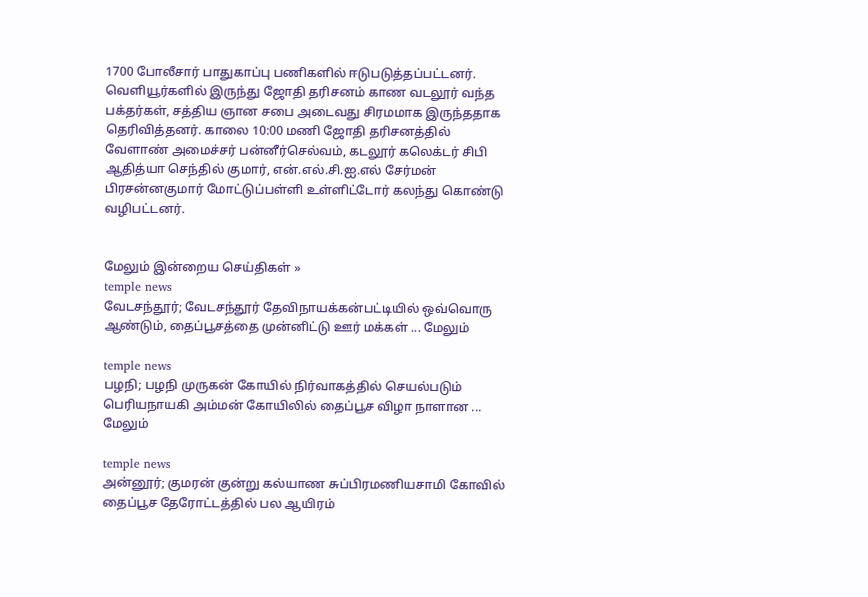1700 போலீசார் பாதுகாப்பு பணிகளில் ஈடுபடுத்தப்பட்டனர். வெளியூர்களில் இருந்து ஜோதி தரிசனம் காண வடலூர் வந்த பக்தர்கள், சத்திய ஞான சபை அடைவது சிரமமாக இருந்ததாக தெரிவித்தனர். காலை 10:00 மணி ஜோதி தரிசனத்தில் வேளாண் அமைச்சர் பன்னீர்செல்வம், கடலூர் கலெக்டர் சிபி ஆதித்யா செந்தில் குமார், என்.எல்.சி.ஐ.எல் சேர்மன் பிரசன்னகுமார் மோட்டுப்பள்ளி உள்ளிட்டோர் கலந்து கொண்டு வழிபட்டனர்.


மேலும் இன்றைய செய்திகள் »
temple news
வேடசந்தூர்; வேடசந்தூர் தேவிநாயக்கன்பட்டியில் ஒவ்வொரு ஆண்டும், தைப்பூசத்தை முன்னிட்டு ஊர் மக்கள் ... மேலும்

temple news
பழநி; பழநி முருகன் கோயில் நிர்வாகத்தில் செயல்படும் பெரியநாயகி அம்மன் கோயிலில் தைப்பூச விழா நாளான ... மேலும்

temple news
அன்னூர்; குமரன் குன்று கல்யாண சுப்பிரமணியசாமி கோவில் தைப்பூச தேரோட்டத்தில் பல ஆயிரம்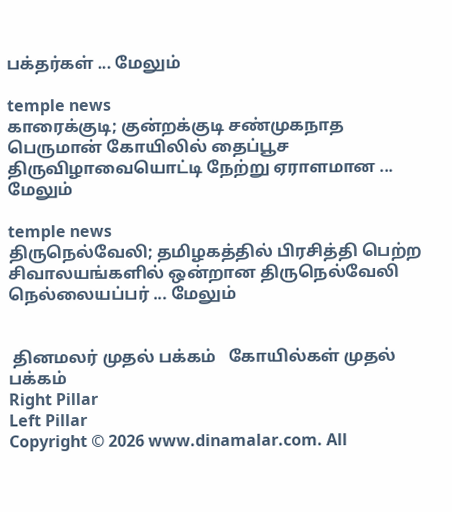பக்தர்கள் ... மேலும்

temple news
காரைக்குடி; குன்றக்குடி சண்முகநாத பெருமான் கோயிலில் தைப்பூச திருவிழாவையொட்டி நேற்று ஏராளமான ... மேலும்

temple news
திருநெல்வேலி; தமிழகத்தில் பிரசித்தி பெற்ற சிவாலயங்களில் ஒன்றான திருநெல்வேலி நெல்லையப்பர் ... மேலும்


 தினமலர் முதல் பக்கம்   கோயில்கள் முதல் பக்கம்
Right Pillar
Left Pillar
Copyright © 2026 www.dinamalar.com. All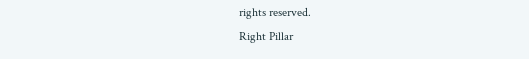rights reserved.
Right Pillar